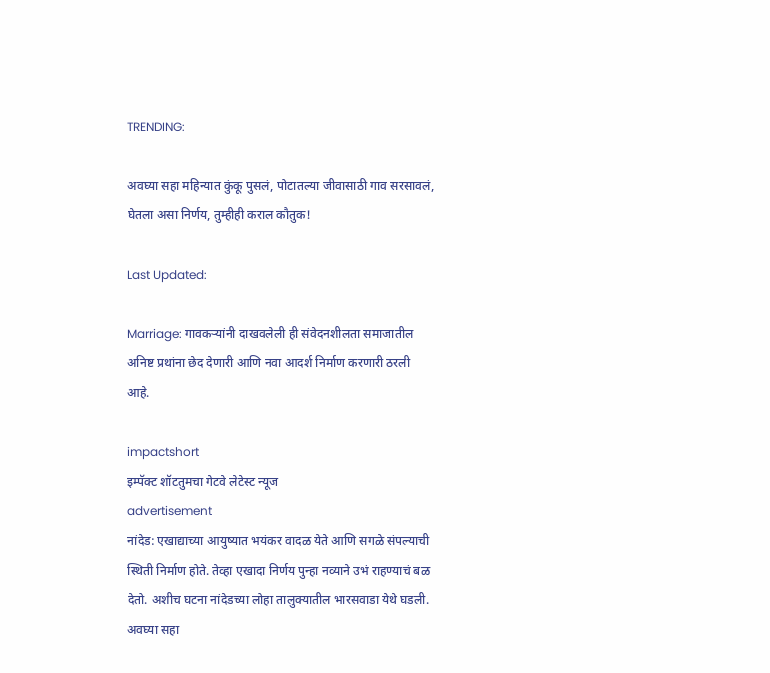TRENDING:

अवघ्या सहा महिन्यात कुंकू पुसलं, पोटातल्या जीवासाठी गाव सरसावलं, घेतला असा निर्णय, तुम्हीही कराल कौतुक!

Last Updated:

Marriage: गावकऱ्यांनी दाखवलेली ही संवेदनशीलता समाजातील अनिष्ट प्रथांना छेद देणारी आणि नवा आदर्श निर्माण करणारी ठरली आहे.

impactshort
इम्पॅक्ट शॉटतुमचा गेटवे लेटेस्ट न्यूज
advertisement
नांदेड: एखाद्याच्या आयुष्यात भयंकर वादळ येते आणि सगळे संपल्याची स्थिती निर्माण होते. तेव्हा एखादा निर्णय पुन्हा नव्याने उभं राहण्याचं बळ देतो. अशीच घटना नांदेडच्या लोहा तालुक्यातील भारसवाडा येथे घडली. अवघ्या सहा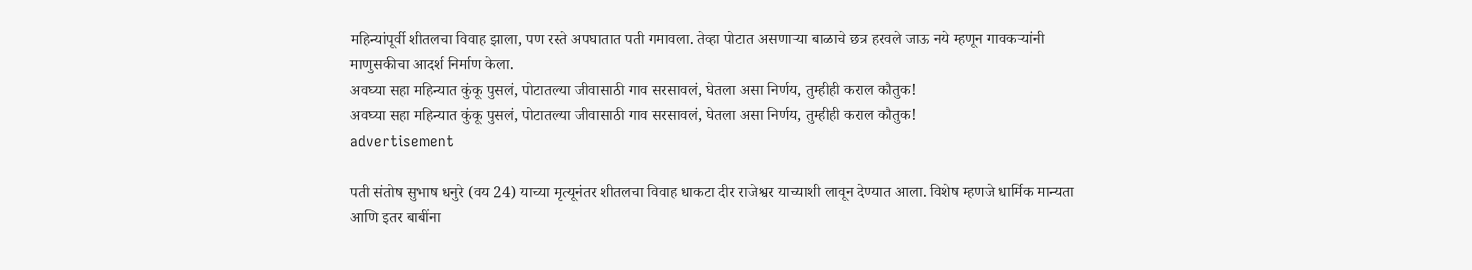महिन्यांपूर्वी शीतलचा विवाह झाला, पण रस्ते अपघातात पती गमावला. तेव्हा पोटात असणाऱ्या बाळाचे छत्र हरवले जाऊ नये म्हणून गावकऱ्यांनी माणुसकीचा आदर्श निर्माण केला.
अवघ्या सहा महिन्यात कुंकू पुसलं, पोटातल्या जीवासाठी गाव सरसावलं, घेतला असा निर्णय, तुम्हीही कराल कौतुक!
अवघ्या सहा महिन्यात कुंकू पुसलं, पोटातल्या जीवासाठी गाव सरसावलं, घेतला असा निर्णय, तुम्हीही कराल कौतुक!
advertisement

पती संतोष सुभाष धनुरे (वय 24) याच्या मृत्यूनंतर शीतलचा विवाह धाकटा दीर राजेश्वर याच्याशी लावून देण्यात आला. विशेष म्हणजे धार्मिक मान्यता आणि इतर बाबींना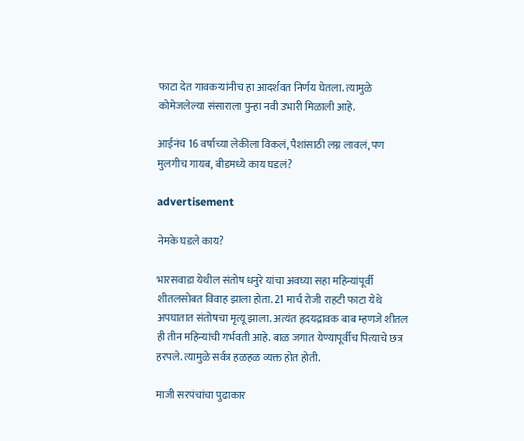फाटा देत गावकऱ्यांनीच हा आदर्शवत निर्णय घेतला. त्यामुळे कोमेजलेल्या संसाराला पुन्हा नवी उभारी मिळाली आहे.

आईनंच 16 वर्षाच्या लेकीला विकलं, पैशांसाठी लग्न लावलं, पण मुलगीच गायब, बीडमध्ये काय घडलं?

advertisement

नेमके घडले काय?

भारसवाडा येथील संतोष धनुरे यांचा अवघ्या सहा महिन्यांपूर्वी शीतलसोबत विवाह झाला होता. 21 मार्च रोजी राहटी फाटा येथे अपघातात संतोषचा मृत्यू झाला. अत्यंत हृदयद्रावक बाब म्हणजे शीतल ही तीन महिन्यांची गर्भवती आहे. बाळ जगात येण्यापूर्वीच पित्याचे छत्र हरपले. त्यामुळे सर्वत्र हळहळ व्यक्त होत होती.

माजी सरपंचांचा पुढाकार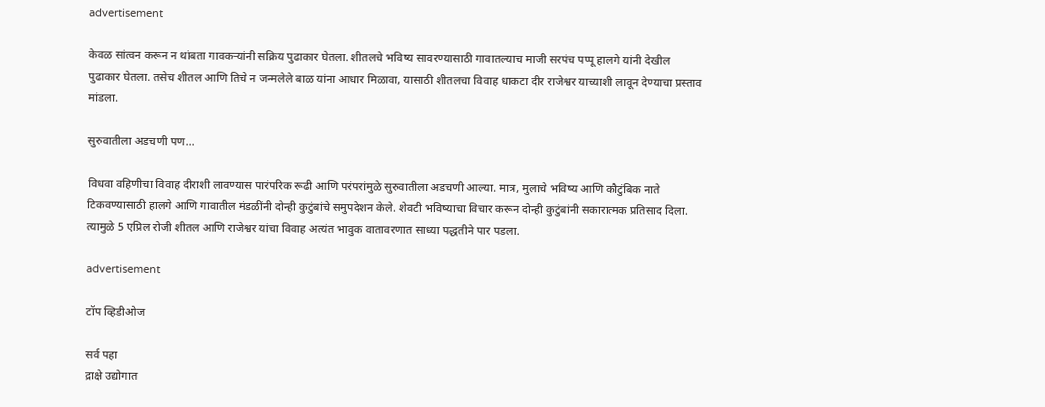advertisement

केवळ सांत्वन करून न थांबता गावकऱ्यांनी सक्रिय पुढाकार घेतला. शीतलचे भविष्य सावरण्यासाठी गावातल्याच माजी सरपंच पप्पू हालगे यांनी देखील पुढाकार घेतला. तसेच शीतल आणि तिचे न जन्मलेले बाळ यांना आधार मिळावा, यासाठी शीतलचा विवाह धाकटा दीर राजेश्वर याच्याशी लावून देण्याचा प्रस्ताव मांडला.

सुरुवातीला अडचणी पण...

विधवा वहिणीचा विवाह दीराशी लावण्यास पारंपरिक रूढी आणि परंपरांमुळे सुरुवातीला अडचणी आल्या. मात्र, मुलाचे भविष्य आणि कौटुंबिक नाते टिकवण्यासाठी हालगे आणि गावातील मंडळींनी दोन्ही कुटुंबांचे समुपदेशन केले. शेवटी भविष्याचा विचार करून दोन्ही कुटुंबांनी सकारात्मक प्रतिसाद दिला. त्यामुळे 5 एप्रिल रोजी शीतल आणि राजेश्वर यांचा विवाह अत्यंत भावुक वातावरणात साध्या पद्धतीने पार पडला.

advertisement

टॉप व्हिडीओज

सर्व पहा
द्राक्षे उद्योगात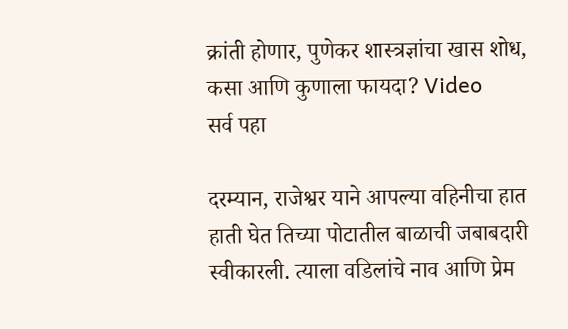क्रांती होणार, पुणेकर शास्त्रज्ञांचा खास शोध, कसा आणि कुणाला फायदा? Video
सर्व पहा

दरम्यान, राजेश्वर याने आपल्या वहिनीचा हात हाती घेत तिच्या पोटातील बाळाची जबाबदारी स्वीकारली. त्याला वडिलांचे नाव आणि प्रेम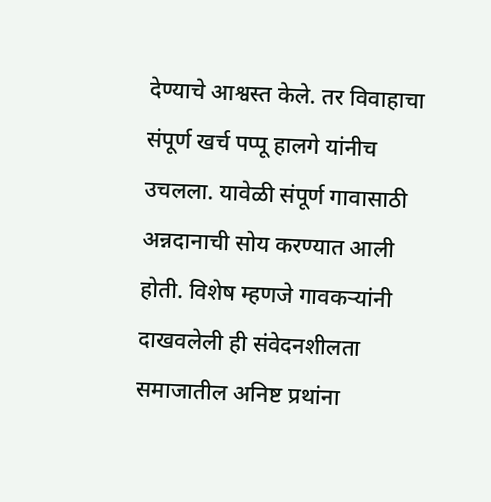देण्याचे आश्वस्त केले. तर विवाहाचा संपूर्ण खर्च पप्पू हालगे यांनीच उचलला. यावेळी संपूर्ण गावासाठी अन्नदानाची सोय करण्यात आली होती. विशेष म्हणजे गावकऱ्यांनी दाखवलेली ही संवेदनशीलता समाजातील अनिष्ट प्रथांना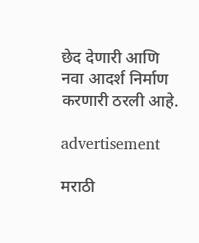छेद देणारी आणि नवा आदर्श निर्माण करणारी ठरली आहे.

advertisement

मराठी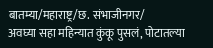बातम्या/महाराष्ट्र/छ. संभाजीनगर/
अवघ्या सहा महिन्यात कुंकू पुसलं, पोटातल्या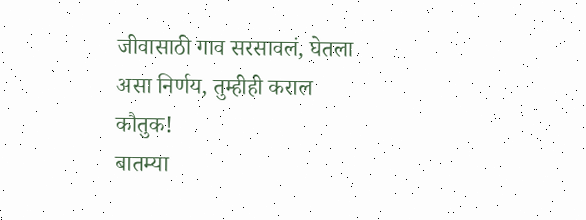जीवासाठी गाव सरसावलं, घेतला असा निर्णय, तुम्हीही कराल कौतुक!
बातम्या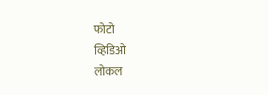फोटो
व्हिडिओ
लोकल